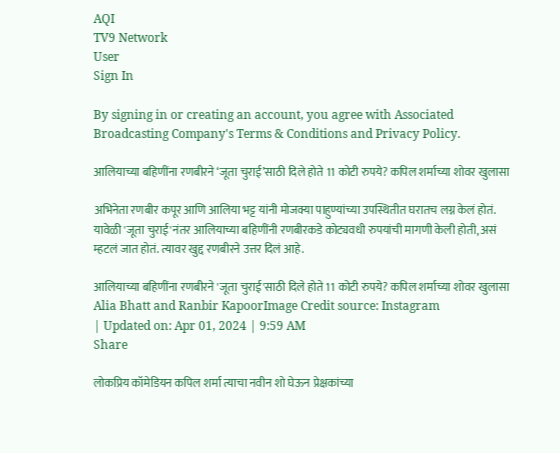AQI
TV9 Network
User
Sign In

By signing in or creating an account, you agree with Associated Broadcasting Company's Terms & Conditions and Privacy Policy.

आलियाच्या बहिणींना रणबीरने ‘जूता चुराई’साठी दिले होते 11 कोटी रुपये? कपिल शर्माच्या शोवर खुलासा

अभिनेता रणबीर कपूर आणि आलिया भट्ट यांनी मोजक्या पाहुण्यांच्या उपस्थितीत घरातच लग्न केलं होतं. यावेळी 'जूता चुराई'नंतर आलियाच्या बहिणींनी रणबीरकडे कोट्यवधी रुपयांची मागणी केली होती, असं म्हटलं जात होतं. त्यावर खुद्द रणबीरने उत्तर दिलं आहे.

आलियाच्या बहिणींना रणबीरने 'जूता चुराई'साठी दिले होते 11 कोटी रुपये? कपिल शर्माच्या शोवर खुलासा
Alia Bhatt and Ranbir KapoorImage Credit source: Instagram
| Updated on: Apr 01, 2024 | 9:59 AM
Share

लोकप्रिय कॉमेडियन कपिल शर्मा त्याचा नवीन शो घेऊन प्रेक्षकांच्या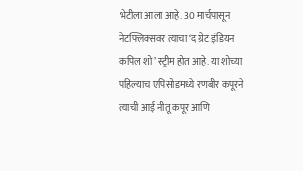भेटीला आला आहे. 30 मार्चपासून नेटफ्लिक्सवर त्याचा ‘द ग्रेट इंडियन कपिल शो’ स्ट्रीम होत आहे. या शोच्या पहिल्याच एपिसोडमध्ये रणबीर कपूरने त्याची आई नीतू कपूर आणि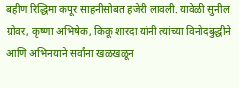बहीण रिद्धिमा कपूर साहनीसोबत हजेरी लावली. यावेळी सुनील ग्रोवर, कृष्णा अभिषेक, किकू शारदा यांनी त्यांच्या विनोदबुद्धीने आणि अभिनयाने सर्वांना खळखळून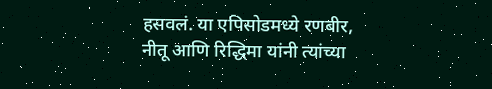हसवलं. या एपिसोडमध्ये रणबीर, नीतू आणि रिद्धिमा यांनी त्यांच्या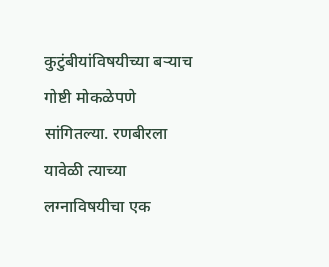कुटुंबीयांविषयीच्या बऱ्याच गोष्टी मोकळेपणे सांगितल्या. रणबीरला यावेळी त्याच्या लग्नाविषयीचा एक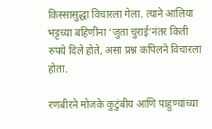किस्सासुद्धा विचारला गेला. त्याने आलिया भट्टच्या बहिणींना ‘जुता चुराई’नंतर किती रुपये दिले होते, असा प्रश्न कपिलने विचारला होता.

रणबीरने मोजके कुटुंबीय आणि पाहुण्यांच्या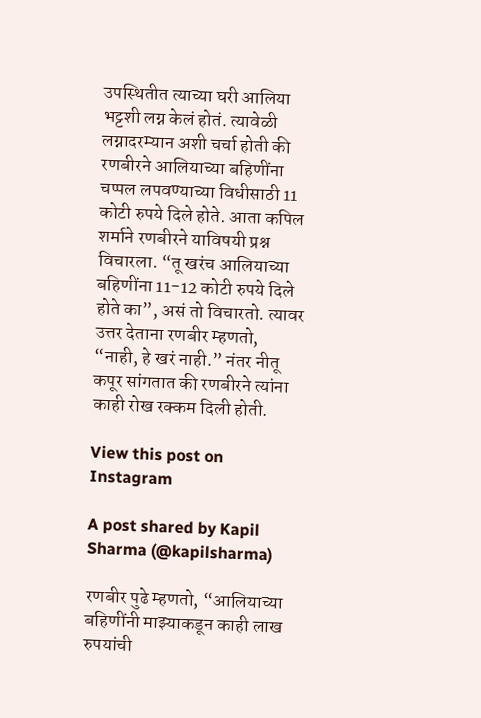उपस्थितीत त्याच्या घरी आलिया भट्टशी लग्न केलं होतं. त्यावेळी लग्नादरम्यान अशी चर्चा होती की रणबीरने आलियाच्या बहिणींना चप्पल लपवण्याच्या विधीसाठी 11 कोटी रुपये दिले होते. आता कपिल शर्माने रणबीरने याविषयी प्रश्न विचारला. “तू खरंच आलियाच्या बहिणींना 11-12 कोटी रुपये दिले होते का”, असं तो विचारतो. त्यावर उत्तर देताना रणबीर म्हणतो, “नाही, हे खरं नाही.” नंतर नीतू कपूर सांगतात की रणबीरने त्यांना काही रोख रक्कम दिली होती.

View this post on Instagram

A post shared by Kapil Sharma (@kapilsharma)

रणबीर पुढे म्हणतो, “आलियाच्या बहिणींनी माझ्याकडून काही लाख रुपयांची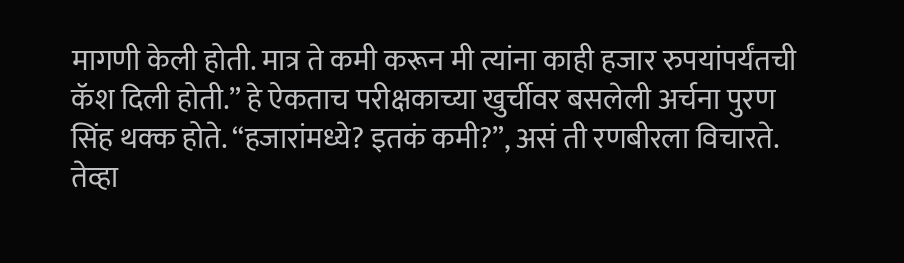मागणी केली होती. मात्र ते कमी करून मी त्यांना काही हजार रुपयांपर्यंतची कॅश दिली होती.” हे ऐकताच परीक्षकाच्या खुर्चीवर बसलेली अर्चना पुरण सिंह थक्क होते. “हजारांमध्ये? इतकं कमी?”, असं ती रणबीरला विचारते. तेव्हा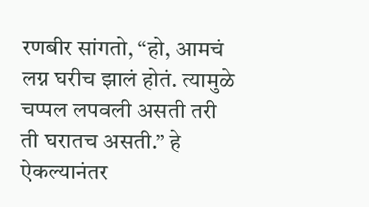रणबीर सांगतो, “हो, आमचं लग्न घरीच झालं होतं. त्यामुळे चप्पल लपवली असती तरी ती घरातच असती.” हे ऐकल्यानंतर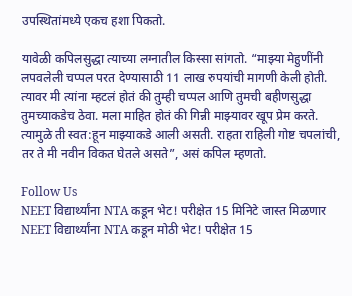उपस्थितांमध्ये एकच हशा पिकतो.

यावेळी कपिलसुद्धा त्याच्या लग्नातील किस्सा सांगतो. “माझ्या मेहुणींनी लपवलेली चप्पल परत देण्यासाठी 11 लाख रुपयांची मागणी केली होती. त्यावर मी त्यांना म्हटलं होतं की तुम्ही चप्पल आणि तुमची बहीणसुद्धा तुमच्याकडेच ठेवा. मला माहित होतं की गिन्नी माझ्यावर खूप प्रेम करते. त्यामुळे ती स्वत:हून माझ्याकडे आली असती. राहता राहिली गोष्ट चपलांची, तर ते मी नवीन विकत घेतले असते”, असं कपिल म्हणतो.

Follow Us
NEET विद्यार्थ्यांना NTA कडून भेट! परीक्षेत 15 मिनिटे जास्त मिळणार
NEET विद्यार्थ्यांना NTA कडून मोठी भेट! परीक्षेत 15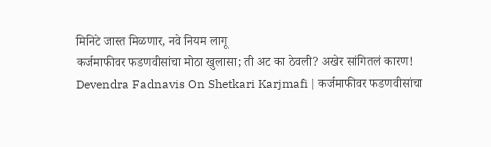मिनिटे जास्त मिळणार, नवे नियम लागू
कर्जमाफीवर फडणवीसांचा मोठा खुलासा; ती अट का ठेवली? अखेर सांगितलं कारण!
Devendra Fadnavis On Shetkari Karjmafi | कर्जमाफीवर फडणवीसांचा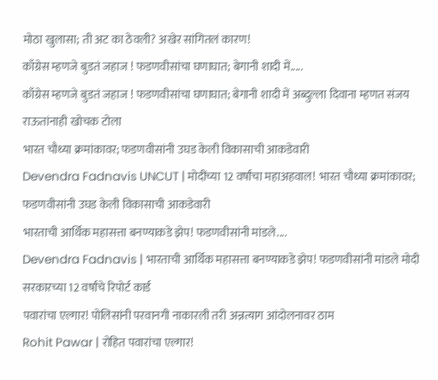मोठा खुलासा; ती अट का ठेवली? अखेर सांगितलं कारण!
काँग्रेस म्हणजे बुडतं जहाज ! फडणवीसांचा घणाघात; बेगानी शादी में.....
काँग्रेस म्हणजे बुडतं जहाज ! फडणवीसांचा घणाघात; बेगानी शादी में अब्दुल्ला दिवाना म्हणत संजय राऊतांनाही खोचक टोला
भारत चौथ्या क्रमांकावर; फडणवीसांनी उघड केली विकासाची आकडेवारी
Devendra Fadnavis UNCUT | मोदींच्या 12 वर्षांचा महाअहवाल! भारत चौथ्या क्रमांकावर; फडणवीसांनी उघड केली विकासाची आकडेवारी
भारताची आर्थिक महासत्ता बनण्याकडे झेप! फडणवीसांनी मांडले....
Devendra Fadnavis | भारताची आर्थिक महासत्ता बनण्याकडे झेप! फडणवीसांनी मांडले मोदी सरकारच्या 12 वर्षांचे रिपोर्ट कार्ड
पवारांचा एल्गार! पोलिसांनी परवानगी नाकारली तरी अन्नत्याग आंदोलनावर ठाम
Rohit Pawar | रोहित पवारांचा एल्गार!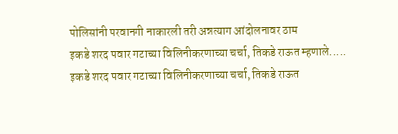पोलिसांनी परवानगी नाकारली तरी अन्नत्याग आंदोलनावर ठाम
इकडे शरद पवार गटाच्या विलिनीकरणाच्या चर्चा, तिकडे राऊत म्हणाले.....
इकडे शरद पवार गटाच्या विलिनीकरणाच्या चर्चा, तिकडे राऊत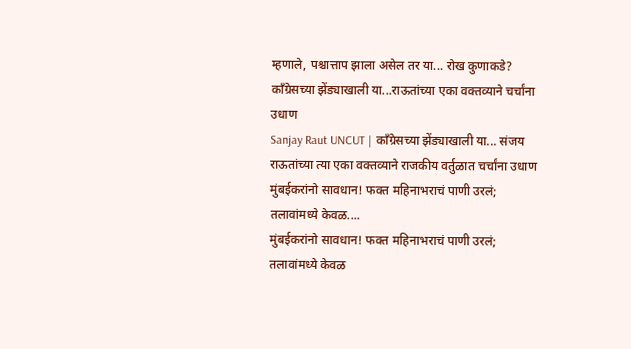म्हणाले, पश्चात्ताप झाला असेल तर या... रोख कुणाकडे?
काँग्रेसच्या झेंड्याखाली या...राऊतांच्या एका वक्तव्याने चर्चांना उधाण
Sanjay Raut UNCUT | काँग्रेसच्या झेंड्याखाली या... संजय राऊतांच्या त्या एका वक्तव्याने राजकीय वर्तुळात चर्चांना उधाण
मुंबईकरांनो सावधान! फक्त महिनाभराचं पाणी उरलं; तलावांमध्ये केवळ....
मुंबईकरांनो सावधान! फक्त महिनाभराचं पाणी उरलं; तलावांमध्ये केवळ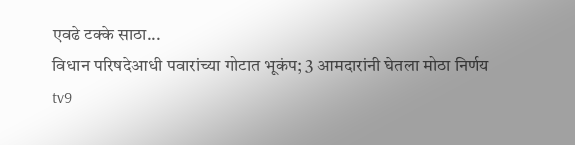एवढे टक्के साठा...
विधान परिषदेआधी पवारांच्या गोटात भूकंप; 3 आमदारांनी घेतला मोठा निर्णय
tv9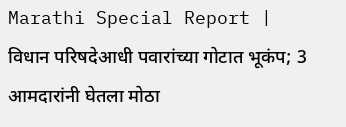Marathi Special Report | विधान परिषदेआधी पवारांच्या गोटात भूकंप; 3 आमदारांनी घेतला मोठा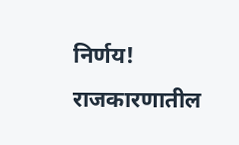निर्णय! राजकारणातील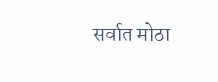सर्वात मोठा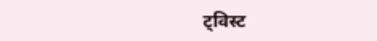ट्विस्ट